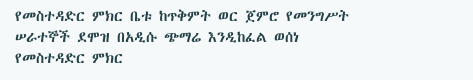የመስተዳድር ምክር ቤቱ ከጥቅምት ወር ጀምሮ የመንግሥት ሠራተኞች ደሞዝ በአዲሱ ጭማሬ እንዲከፈል ወሰነ
የመስተዳድር ምክር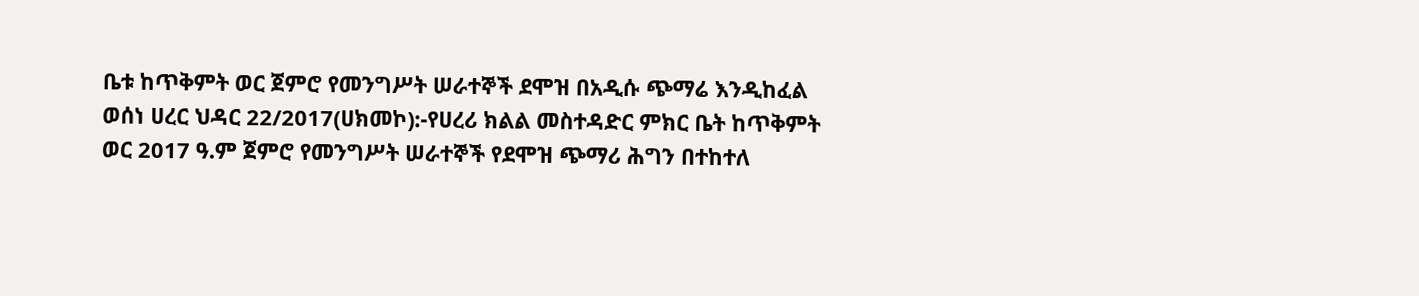ቤቱ ከጥቅምት ወር ጀምሮ የመንግሥት ሠራተኞች ደሞዝ በአዲሱ ጭማሬ እንዲከፈል ወሰነ ሀረር ህዳር 22/2017(ሀክመኮ):-የሀረሪ ክልል መስተዳድር ምክር ቤት ከጥቅምት ወር 2017 ዓ.ም ጀምሮ የመንግሥት ሠራተኞች የደሞዝ ጭማሪ ሕግን በተከተለ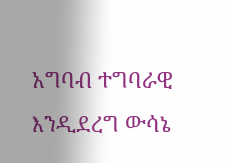አግባብ ተግባራዊ እንዲደረግ ውሳኔ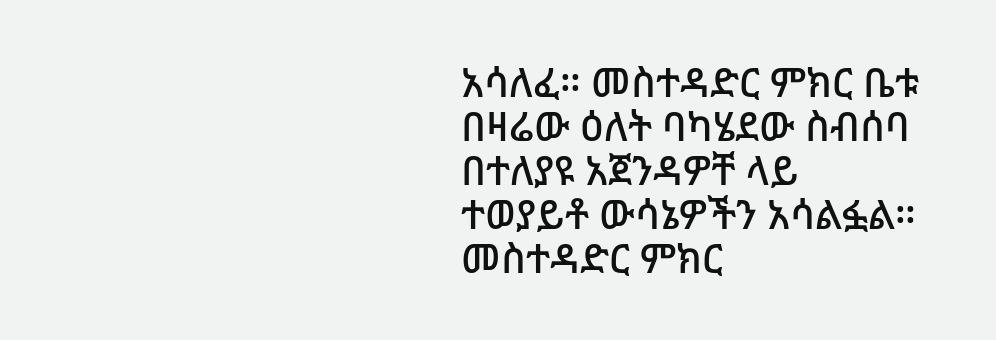አሳለፈ። መስተዳድር ምክር ቤቱ በዛሬው ዕለት ባካሄደው ስብሰባ በተለያዩ አጀንዳዎቸ ላይ ተወያይቶ ውሳኔዎችን አሳልፏል። መስተዳድር ምክር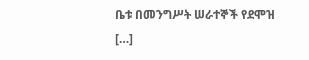ቤቱ በመንግሥት ሠራተኞች የደሞዝ […]